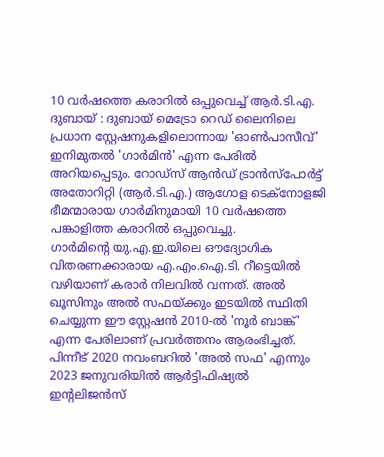10 വർഷത്തെ കരാറിൽ ഒപ്പുവെച്ച് ആർ.ടി.എ.
ദുബായ് : ദുബായ് മെട്രോ റെഡ് ലൈനിലെ പ്രധാന സ്റ്റേഷനുകളിലൊന്നായ 'ഓൺപാസീവ്' ഇനിമുതൽ 'ഗാർമിൻ' എന്ന പേരിൽ അറിയപ്പെടും. റോഡ്സ് ആൻഡ് ട്രാൻസ്പോർട്ട് അതോറിറ്റി (ആർ.ടി.എ.) ആഗോള ടെക്നോളജി ഭീമന്മാരായ ഗാർമിനുമായി 10 വർഷത്തെ പങ്കാളിത്ത കരാറിൽ ഒപ്പുവെച്ചു.
ഗാർമിന്റെ യു.എ.ഇ.യിലെ ഔദ്യോഗിക വിതരണക്കാരായ എ.എം.ഐ.ടി. റീട്ടെയിൽ വഴിയാണ് കരാർ നിലവിൽ വന്നത്. അൽ ഖൂസിനും അൽ സഫയ്ക്കും ഇടയിൽ സ്ഥിതി ചെയ്യുന്ന ഈ സ്റ്റേഷൻ 2010-ൽ 'നൂർ ബാങ്ക്' എന്ന പേരിലാണ് പ്രവർത്തനം ആരംഭിച്ചത്.
പിന്നീട് 2020 നവംബറിൽ 'അൽ സഫ' എന്നും 2023 ജനുവരിയിൽ ആർട്ടിഫിഷ്യൽ ഇന്റലിജൻസ്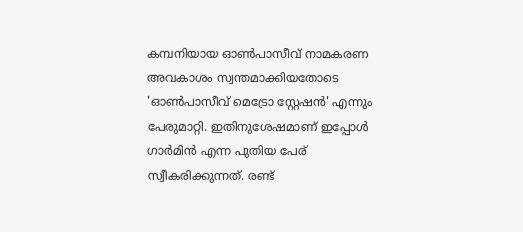കമ്പനിയായ ഓൺപാസീവ് നാമകരണ അവകാശം സ്വന്തമാക്കിയതോടെ 'ഓൺപാസീവ് മെട്രോ സ്റ്റേഷൻ' എന്നും പേരുമാറ്റി. ഇതിനുശേഷമാണ് ഇപ്പോൾ ഗാർമിൻ എന്ന പുതിയ പേര് സ്വീകരിക്കുന്നത്. രണ്ട്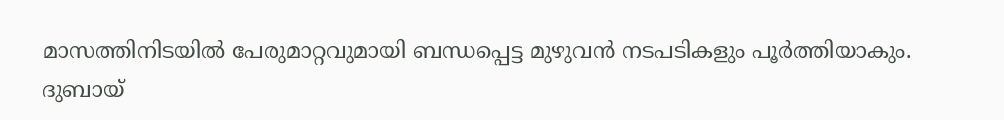മാസത്തിനിടയിൽ പേരുമാറ്റവുമായി ബന്ധപ്പെട്ട മുഴുവൻ നടപടികളും പൂർത്തിയാകും.
ദുബായ്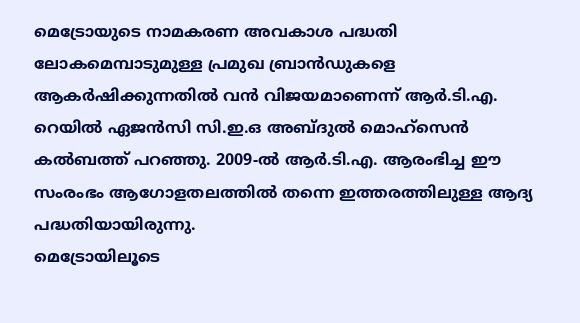മെട്രോയുടെ നാമകരണ അവകാശ പദ്ധതി ലോകമെമ്പാടുമുള്ള പ്രമുഖ ബ്രാൻഡുകളെ ആകർഷിക്കുന്നതിൽ വൻ വിജയമാണെന്ന് ആർ.ടി.എ. റെയിൽ ഏജൻസി സി.ഇ.ഒ അബ്ദുൽ മൊഹ്സെൻ കൽബത്ത് പറഞ്ഞു. 2009-ൽ ആർ.ടി.എ. ആരംഭിച്ച ഈ സംരംഭം ആഗോളതലത്തിൽ തന്നെ ഇത്തരത്തിലുള്ള ആദ്യ പദ്ധതിയായിരുന്നു.
മെട്രോയിലൂടെ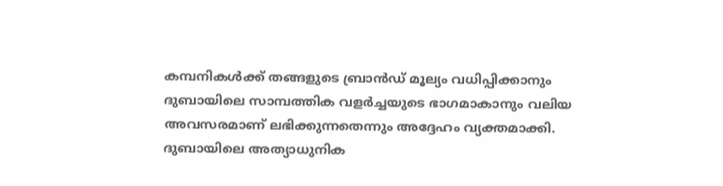കമ്പനികൾക്ക് തങ്ങളുടെ ബ്രാൻഡ് മൂല്യം വധിപ്പിക്കാനും ദുബായിലെ സാമ്പത്തിക വളർച്ചയുടെ ഭാഗമാകാനും വലിയ അവസരമാണ് ലഭിക്കുന്നതെന്നും അദ്ദേഹം വ്യക്തമാക്കി.
ദുബായിലെ അത്യാധുനിക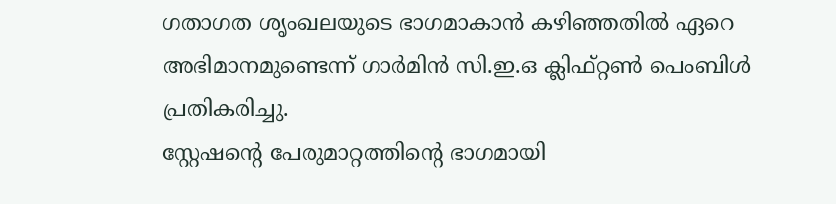ഗതാഗത ശൃംഖലയുടെ ഭാഗമാകാൻ കഴിഞ്ഞതിൽ ഏറെ അഭിമാനമുണ്ടെന്ന് ഗാർമിൻ സി.ഇ.ഒ ക്ലിഫ്റ്റൺ പെംബിൾ പ്രതികരിച്ചു.
സ്റ്റേഷന്റെ പേരുമാറ്റത്തിന്റെ ഭാഗമായി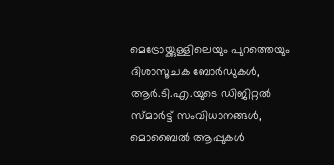മെട്രോയ്ക്കുള്ളിലെയും പുറത്തെയും ദിശാസൂചക ബോർഡുകൾ, ആർ.ടി.എ.യുടെ ഡിജിറ്റൽ സ്മാർട്ട് സംവിധാനങ്ങൾ, മൊബൈൽ ആപ്പുകൾ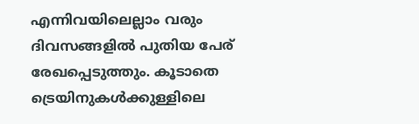എന്നിവയിലെല്ലാം വരും ദിവസങ്ങളിൽ പുതിയ പേര് രേഖപ്പെടുത്തും. കൂടാതെ ട്രെയിനുകൾക്കുള്ളിലെ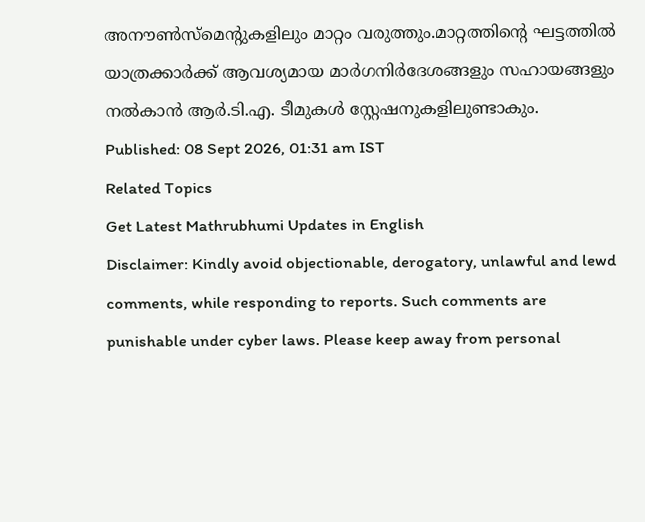അനൗൺസ്മെന്റുകളിലും മാറ്റം വരുത്തും.മാറ്റത്തിന്റെ ഘട്ടത്തിൽ യാത്രക്കാർക്ക് ആവശ്യമായ മാർഗനിർദേശങ്ങളും സഹായങ്ങളും നൽകാൻ ആർ.ടി.എ. ടീമുകൾ സ്റ്റേഷനുകളിലുണ്ടാകും.
Published: 08 Sept 2026, 01:31 am IST
Related Topics
Get Latest Mathrubhumi Updates in English
Disclaimer: Kindly avoid objectionable, derogatory, unlawful and lewd comments, while responding to reports. Such comments are punishable under cyber laws. Please keep away from personal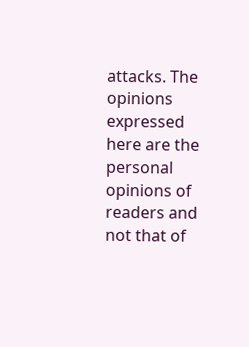attacks. The opinions expressed here are the personal opinions of readers and not that of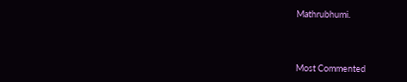Mathrubhumi.



Most Commented